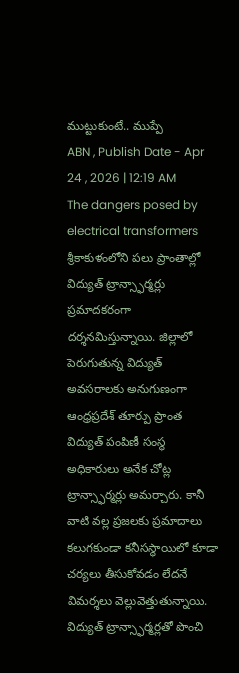ముట్టుకుంటే.. ముప్పే
ABN , Publish Date - Apr 24 , 2026 | 12:19 AM
The dangers posed by electrical transformers శ్రీకాకుళంలోని పలు ప్రాంతాల్లో విద్యుత్ ట్రాన్స్ఫార్మర్లు ప్రమాదకరంగా దర్శనమిస్తున్నాయి. జిల్లాలో పెరుగుతున్న విద్యుత్ అవసరాలకు అనుగుణంగా ఆంధ్రప్రదేశ్ తూర్పు ప్రాంత విద్యుత్ పంపిణీ సంస్థ అధికారులు అనేక చోట్ల ట్రాన్స్ఫార్మర్లు అమర్చారు. కానీ వాటి వల్ల ప్రజలకు ప్రమాదాలు కలుగకుండా కనీసస్థాయిలో కూడా చర్యలు తీసుకోవడం లేదనే విమర్శలు వెల్లువెత్తుతున్నాయి.
విద్యుత్ ట్రాన్స్ఫార్మర్లతో పొంచి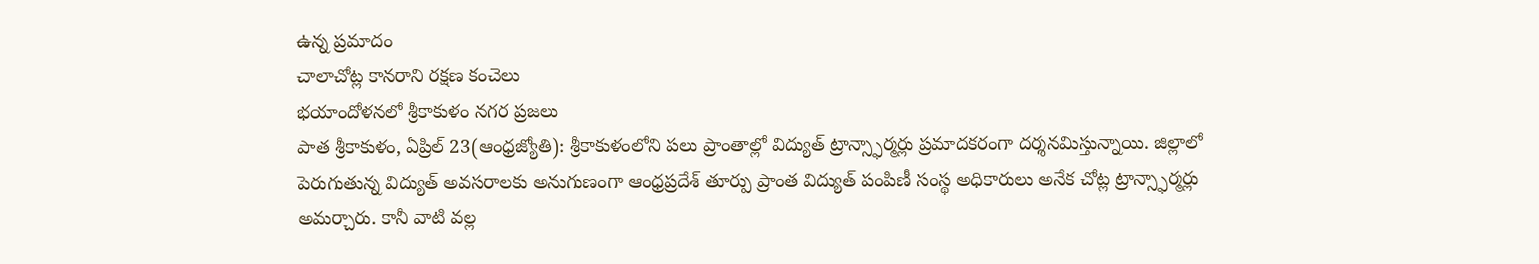ఉన్న ప్రమాదం
చాలాచోట్ల కానరాని రక్షణ కంచెలు
భయాందోళనలో శ్రీకాకుళం నగర ప్రజలు
పాత శ్రీకాకుళం, ఏప్రిల్ 23(ఆంధ్రజ్యోతి): శ్రీకాకుళంలోని పలు ప్రాంతాల్లో విద్యుత్ ట్రాన్స్ఫార్మర్లు ప్రమాదకరంగా దర్శనమిస్తున్నాయి. జిల్లాలో పెరుగుతున్న విద్యుత్ అవసరాలకు అనుగుణంగా ఆంధ్రప్రదేశ్ తూర్పు ప్రాంత విద్యుత్ పంపిణీ సంస్థ అధికారులు అనేక చోట్ల ట్రాన్స్ఫార్మర్లు అమర్చారు. కానీ వాటి వల్ల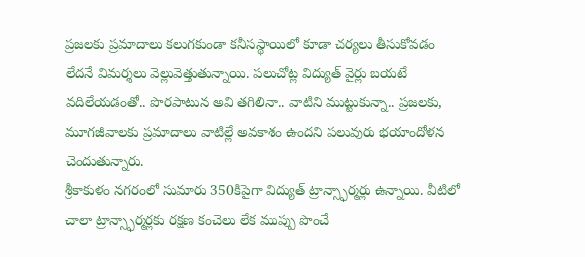ప్రజలకు ప్రమాదాలు కలుగకుండా కనీసస్థాయిలో కూడా చర్యలు తీసుకోవడం లేదనే విమర్శలు వెల్లువెత్తుతున్నాయి. పలుచోట్ల విద్యుత్ వైర్లు బయటే వదిలేయడంతో.. పొరపాటున అవి తగిలినా.. వాటిని ముట్టుకున్నా.. ప్రజలకు, మూగజీవాలకు ప్రమాదాలు వాటిల్లే అవకాశం ఉందని పలువురు భయాందోళన చెందుతున్నారు.
శ్రీకాకుళం నగరంలో సుమారు 350కిపైగా విద్యుత్ ట్రాన్స్ఫార్మర్లు ఉన్నాయి. వీటిలో చాలా ట్రాన్స్ఫార్మర్లకు రక్షణ కంచెలు లేక ముప్పు పొంచే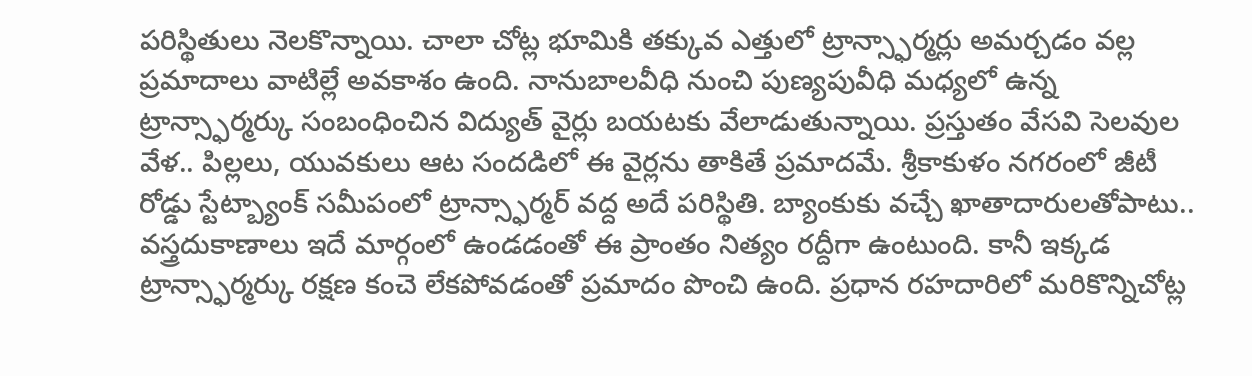పరిస్థితులు నెలకొన్నాయి. చాలా చోట్ల భూమికి తక్కువ ఎత్తులో ట్రాన్స్ఫార్మర్లు అమర్చడం వల్ల ప్రమాదాలు వాటిల్లే అవకాశం ఉంది. నానుబాలవీధి నుంచి పుణ్యపువీధి మధ్యలో ఉన్న ట్రాన్స్ఫార్మర్కు సంబంధించిన విద్యుత్ వైర్లు బయటకు వేలాడుతున్నాయి. ప్రస్తుతం వేసవి సెలవుల వేళ.. పిల్లలు, యువకులు ఆట సందడిలో ఈ వైర్లను తాకితే ప్రమాదమే. శ్రీకాకుళం నగరంలో జీటీ రోడ్డు స్టేట్బ్యాంక్ సమీపంలో ట్రాన్స్ఫార్మర్ వద్ద అదే పరిస్థితి. బ్యాంకుకు వచ్చే ఖాతాదారులతోపాటు.. వస్త్రదుకాణాలు ఇదే మార్గంలో ఉండడంతో ఈ ప్రాంతం నిత్యం రద్దీగా ఉంటుంది. కానీ ఇక్కడ ట్రాన్స్ఫార్మర్కు రక్షణ కంచె లేకపోవడంతో ప్రమాదం పొంచి ఉంది. ప్రధాన రహదారిలో మరికొన్నిచోట్ల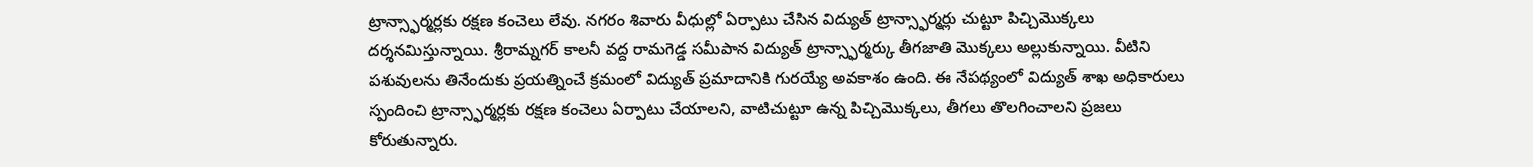ట్రాన్స్ఫార్మర్లకు రక్షణ కంచెలు లేవు. నగరం శివారు వీధుల్లో ఏర్పాటు చేసిన విద్యుత్ ట్రాన్స్ఫార్మర్లు చుట్టూ పిచ్చిమొక్కలు దర్శనమిస్తున్నాయి. శ్రీరామ్నగర్ కాలనీ వద్ద రామగెడ్డ సమీపాన విద్యుత్ ట్రాన్స్ఫార్మర్కు తీగజాతి మొక్కలు అల్లుకున్నాయి. వీటిని పశువులను తినేందుకు ప్రయత్నించే క్రమంలో విద్యుత్ ప్రమాదానికి గురయ్యే అవకాశం ఉంది. ఈ నేపథ్యంలో విద్యుత్ శాఖ అధికారులు స్పందించి ట్రాన్స్ఫార్మర్లకు రక్షణ కంచెలు ఏర్పాటు చేయాలని, వాటిచుట్టూ ఉన్న పిచ్చిమొక్కలు, తీగలు తొలగించాలని ప్రజలు కోరుతున్నారు.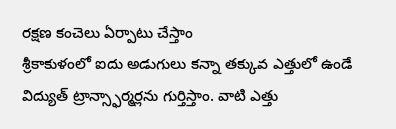రక్షణ కంచెలు ఏర్పాటు చేస్తాం
శ్రీకాకుళంలో ఐదు అడుగులు కన్నా తక్కువ ఎత్తులో ఉండే విద్యుత్ ట్రాన్స్ఫార్మర్లను గుర్తిస్తాం. వాటి ఎత్తు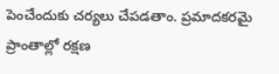పెంచేందుకు చర్యలు చేపడతాం. ప్రమాదకరమై ప్రాంతాల్లో రక్షణ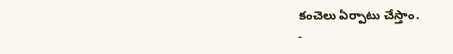కంచెలు ఏర్పాటు చేస్తాం.
-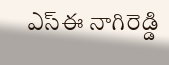ఎస్ఈ నాగిరెడ్డి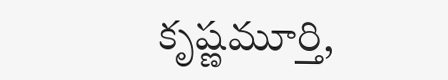కృష్ణమూర్తి,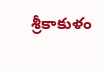శ్రీకాకుళం